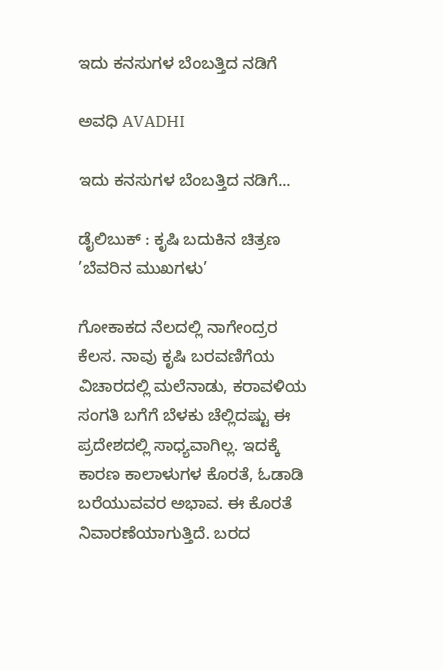ಇದು ಕನಸುಗಳ ಬೆಂಬತ್ತಿದ ನಡಿಗೆ‍

ಅವಧಿ AVADHI

ಇದು ಕನಸುಗಳ ಬೆಂಬತ್ತಿದ ನಡಿಗೆ...

ಡೈಲಿಬುಕ್ : ಕೃಷಿ ಬದುಕಿನ ಚಿತ್ರಣ ’ಬೆವರಿನ ಮುಖಗಳು’

ಗೋಕಾಕದ ನೆಲದಲ್ಲಿ ನಾಗೇಂದ್ರರ ಕೆಲಸ. ನಾವು ಕೃಷಿ ಬರವಣಿಗೆಯ ವಿಚಾರದಲ್ಲಿ ಮಲೆನಾಡು, ಕರಾವಳಿಯ ಸಂಗತಿ ಬಗೆಗೆ ಬೆಳಕು ಚೆಲ್ಲಿದಷ್ಟು ಈ ಪ್ರದೇಶದಲ್ಲಿ ಸಾಧ್ಯವಾಗಿಲ್ಲ. ಇದಕ್ಕೆ ಕಾರಣ ಕಾಲಾಳುಗಳ ಕೊರತೆ, ಓಡಾಡಿ ಬರೆಯುವವರ ಅಭಾವ. ಈ ಕೊರತೆ ನಿವಾರಣೆಯಾಗುತ್ತಿದೆ. ಬರದ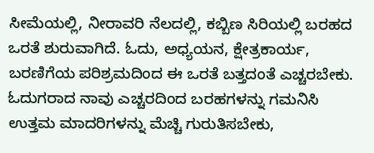ಸೀಮೆಯಲ್ಲಿ, ನೀರಾವರಿ ನೆಲದಲ್ಲಿ, ಕಬ್ಬಿಣ ಸಿರಿಯಲ್ಲಿ ಬರಹದ ಒರತೆ ಶುರುವಾಗಿದೆ. ಓದು, ಅಧ್ಯಯನ, ಕ್ಷೇತ್ರಕಾರ್ಯ, ಬರಣಿಗೆಯ ಪರಿಶ್ರಮದಿಂದ ಈ ಒರತೆ ಬತ್ತದಂತೆ ಎಚ್ಚರಬೇಕು. ಓದುಗರಾದ ನಾವು ಎಚ್ಚರದಿಂದ ಬರಹಗಳನ್ನು ಗಮನಿಸಿ ಉತ್ತಮ ಮಾದರಿಗಳನ್ನು ಮೆಚ್ಚಿ ಗುರುತಿಸಬೇಕು,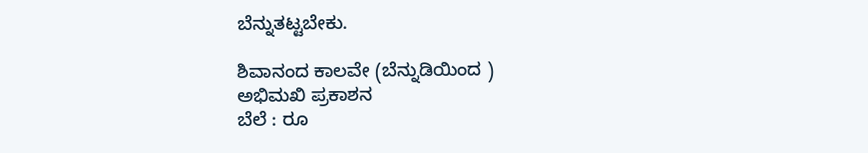ಬೆನ್ನುತಟ್ಟಬೇಕು.

ಶಿವಾನಂದ ಕಾಲವೇ (ಬೆನ್ನುಡಿಯಿಂದ )
ಅಭಿಮಖಿ ಪ್ರಕಾಶನ
ಬೆಲೆ : ರೂ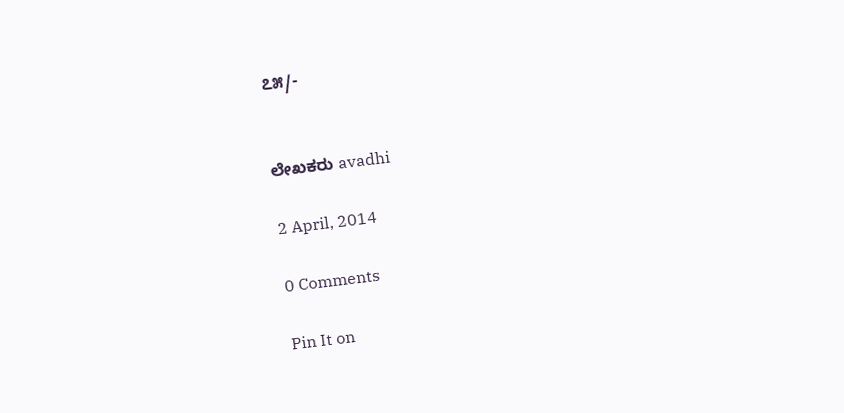೭೫/-


ಲೇಖಕರು avadhi

2 April, 2014

0 Comments

Pin It on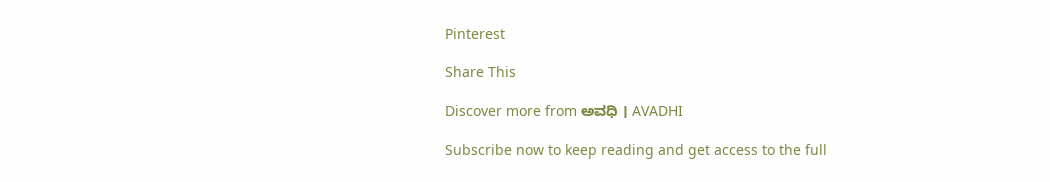Pinterest

Share This

Discover more from ಅವಧಿ । AVADHI

Subscribe now to keep reading and get access to the full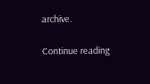archive.

Continue reading